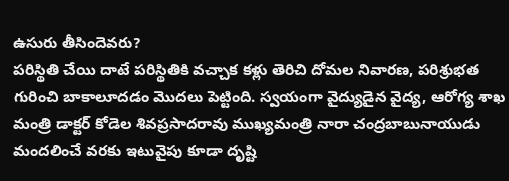ఉసురు తీసిందెవరు?
పరిస్థితి చేయి దాటే పరిస్థితికి వచ్చాక కళ్లు తెరిచి దోమల నివారణ, పరిశ్రుభత గురించి బాకాలూదడం మొదలు పెట్టింది. స్వయంగా వైద్యుడైన వైద్య, ఆరోగ్య శాఖ మంత్రి డాక్టర్ కోడెల శివప్రసాదరావు ముఖ్యమంత్రి నారా చంద్రబాబునాయుడు మందలించే వరకు ఇటువైపు కూడా దృష్టి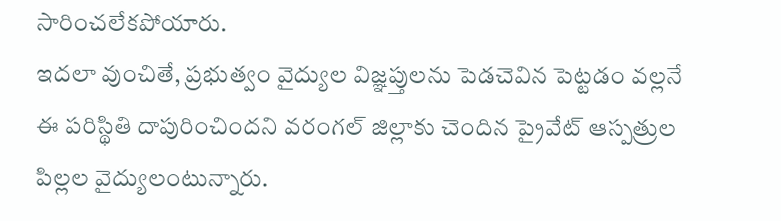సారించలేకపోయారు.
ఇదలా వుంచితే, ప్రభుత్వం వైద్యుల విజ్ఞప్తులను పెడచెవిన పెట్టడం వల్లనే ఈ పరిస్థితి దాపురించిందని వరంగల్ జిల్లాకు చెందిన ప్రైవేట్ ఆస్పత్రుల పిల్లల వైద్యులంటున్నారు.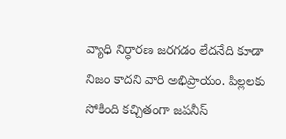వ్యాధి నిర్ధారణ జరగడం లేదనేది కూడా నిజం కాదని వారి అభిప్రాయం. పిల్లలకు సోకింది కచ్చితంగా జపనీస్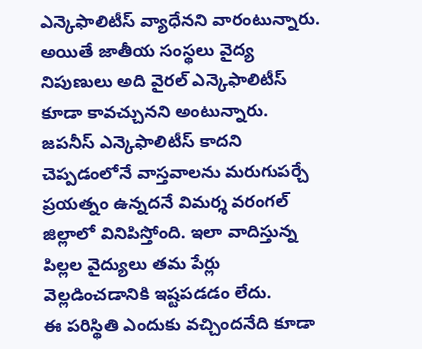ఎన్కెఫాలిటీస్ వ్యాధేనని వారంటున్నారు.
అయితే జాతీయ సంస్థలు వైద్య నిపుణులు అది వైరల్ ఎన్కెఫాలిటీస్ కూడా కావచ్చునని అంటున్నారు. జపనీస్ ఎన్కెఫాలిటీస్ కాదని చెప్పడంలోనే వాస్తవాలను మరుగుపర్చే ప్రయత్నం ఉన్నదనే విమర్శ వరంగల్ జిల్లాలో వినిపిస్తోంది. ఇలా వాదిస్తున్న పిల్లల వైద్యులు తమ పేర్లు వెల్లడించడానికి ఇష్టపడడం లేదు.
ఈ పరిస్థితి ఎందుకు వచ్చిందనేది కూడా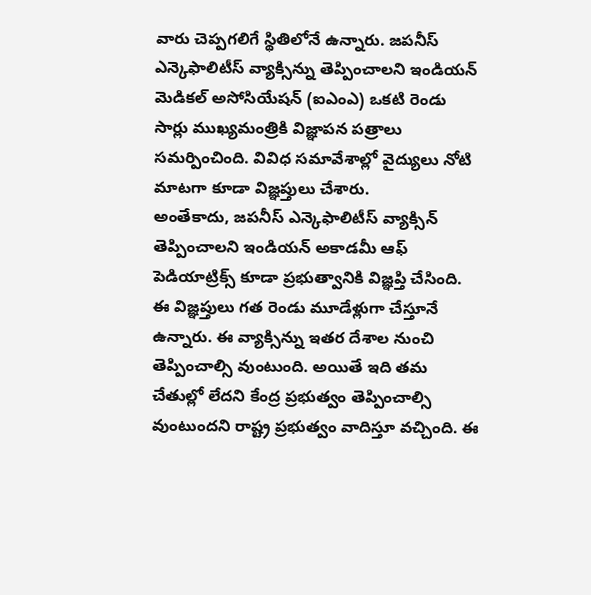వారు చెప్పగలిగే స్థితిలోనే ఉన్నారు. జపనీస్ ఎన్కెఫాలిటీస్ వ్యాక్సిన్ను తెప్పించాలని ఇండియన్ మెడికల్ అసోసియేషన్ (ఐఎంఎ) ఒకటి రెండు సార్లు ముఖ్యమంత్రికి విజ్ఞాపన పత్రాలు సమర్పించింది. వివిధ సమావేశాల్లో వైద్యులు నోటి మాటగా కూడా విజ్ఞప్తులు చేశారు.
అంతేకాదు, జపనీస్ ఎన్కెఫాలిటీస్ వ్యాక్సిన్ తెప్పించాలని ఇండియన్ అకాడమీ ఆఫ్ పెడియాట్రిక్స్ కూడా ప్రభుత్వానికి విజ్ఞప్తి చేసింది. ఈ విజ్ఞప్తులు గత రెండు మూడేళ్లుగా చేస్తూనే ఉన్నారు. ఈ వ్యాక్సిన్ను ఇతర దేశాల నుంచి తెప్పించాల్సి వుంటుంది. అయితే ఇది తమ చేతుల్లో లేదని కేంద్ర ప్రభుత్వం తెప్పించాల్సి
వుంటుందని రాష్ట్ర ప్రభుత్వం వాదిస్తూ వచ్చింది. ఈ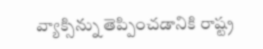వ్యాక్సిన్ను తెప్పించడానికి రాష్ట్ర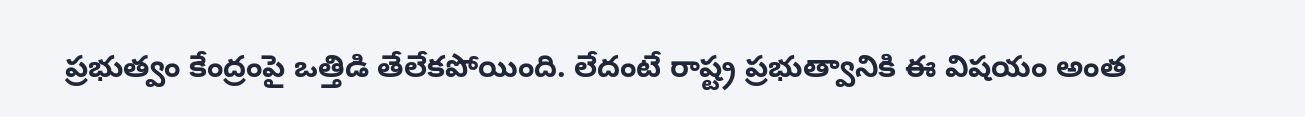ప్రభుత్వం కేంద్రంపై ఒత్తిడి తేలేకపోయింది. లేదంటే రాష్ట్ర ప్రభుత్వానికి ఈ విషయం అంత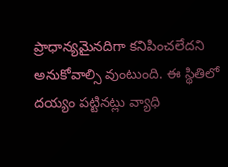ప్రాధాన్యమైనదిగా కనిపించలేదని అనుకోవాల్సి వుంటుంది. ఈ స్థితిలో దయ్యం పట్టినట్లు వ్యాధి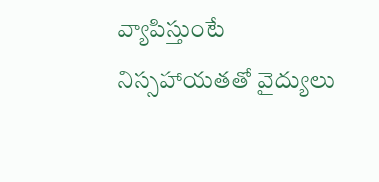వ్యాపిస్తుంటే నిస్సహాయతతో వైద్యులు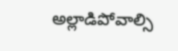అల్లాడిపోవాల్సి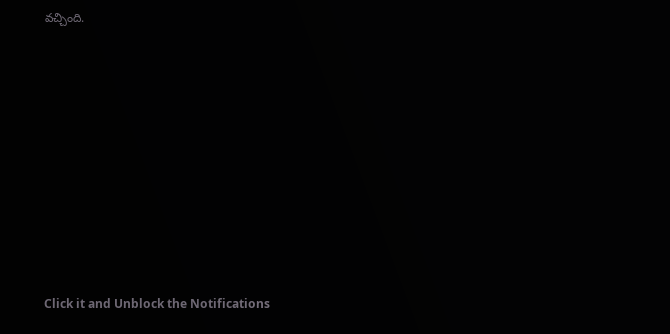వచ్చింది.












Click it and Unblock the Notifications